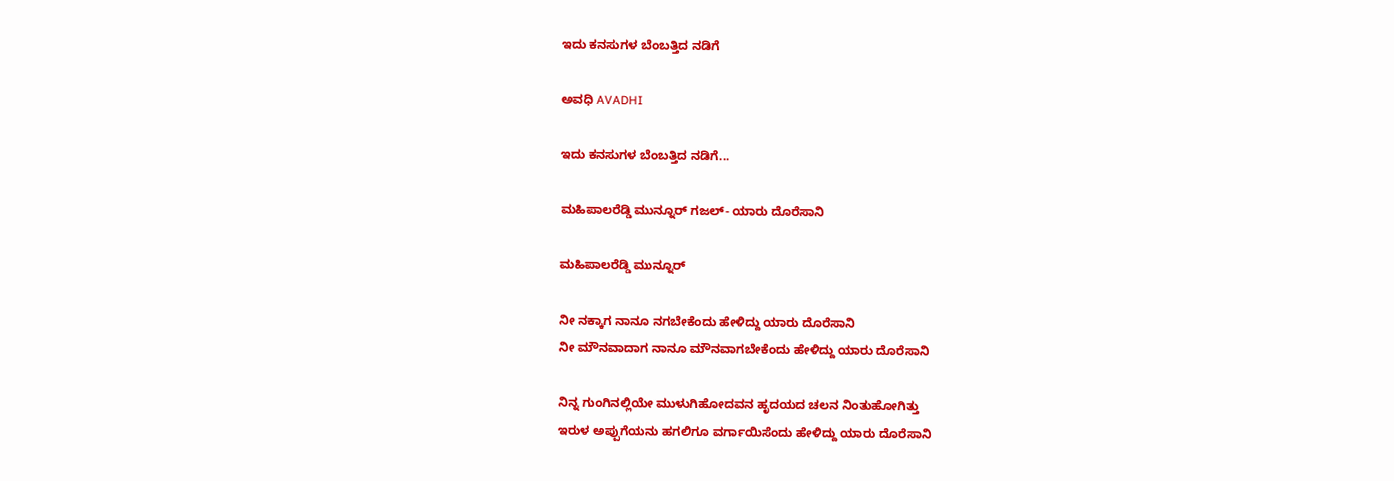ಇದು ಕನಸುಗಳ ಬೆಂಬತ್ತಿದ ನಡಿಗೆ‍

ಅವಧಿ AVADHI

ಇದು ಕನಸುಗಳ ಬೆಂಬತ್ತಿದ ನಡಿಗೆ...

ಮಹಿಪಾಲರೆಡ್ಡಿ ಮುನ್ನೂರ್ ಗಜಲ್- ಯಾರು ದೊರೆಸಾನಿ

ಮಹಿಪಾಲರೆಡ್ಡಿ ಮುನ್ನೂರ್

ನೀ ನಕ್ಕಾಗ ನಾನೂ ನಗಬೇಕೆಂದು ಹೇಳಿದ್ದು ಯಾರು ದೊರೆಸಾನಿ
ನೀ ಮೌನವಾದಾಗ ನಾನೂ ಮೌನವಾಗಬೇಕೆಂದು ಹೇಳಿದ್ದು ಯಾರು ದೊರೆಸಾನಿ

ನಿನ್ನ ಗುಂಗಿನಲ್ಲಿಯೇ ಮುಳುಗಿಹೋದವನ ಹೃದಯದ ಚಲನ ನಿಂತುಹೋಗಿತ್ತು
ಇರುಳ ಅಪ್ಪುಗೆಯನು ಹಗಲಿಗೂ ವರ್ಗಾಯಿಸೆಂದು ಹೇಳಿದ್ದು ಯಾರು ದೊರೆಸಾನಿ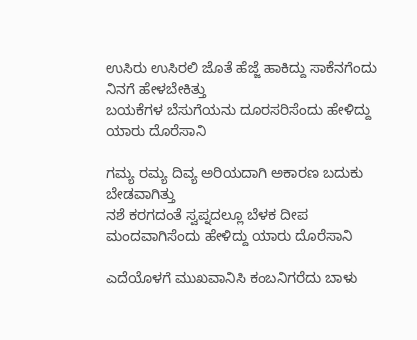ಉಸಿರು ಉಸಿರಲಿ ಜೊತೆ ಹೆಜ್ಜೆ ಹಾಕಿದ್ದು ಸಾಕೆನಗೆಂದು ನಿನಗೆ ಹೇಳಬೇಕಿತ್ತು
ಬಯಕೆಗಳ ಬೆಸುಗೆಯನು ದೂರಸರಿಸೆಂದು ಹೇಳಿದ್ದು ಯಾರು ದೊರೆಸಾನಿ

ಗಮ್ಯ ರಮ್ಯ ದಿವ್ಯ ಅರಿಯದಾಗಿ ಅಕಾರಣ ಬದುಕು ಬೇಡವಾಗಿತ್ತು
ನಶೆ ಕರಗದಂತೆ ಸ್ವಪ್ನದಲ್ಲೂ ಬೆಳಕ ದೀಪ ಮಂದವಾಗಿಸೆಂದು ಹೇಳಿದ್ದು ಯಾರು ದೊರೆಸಾನಿ

ಎದೆಯೊಳಗೆ ಮುಖವಾನಿಸಿ ಕಂಬನಿಗರೆದು ಬಾಳು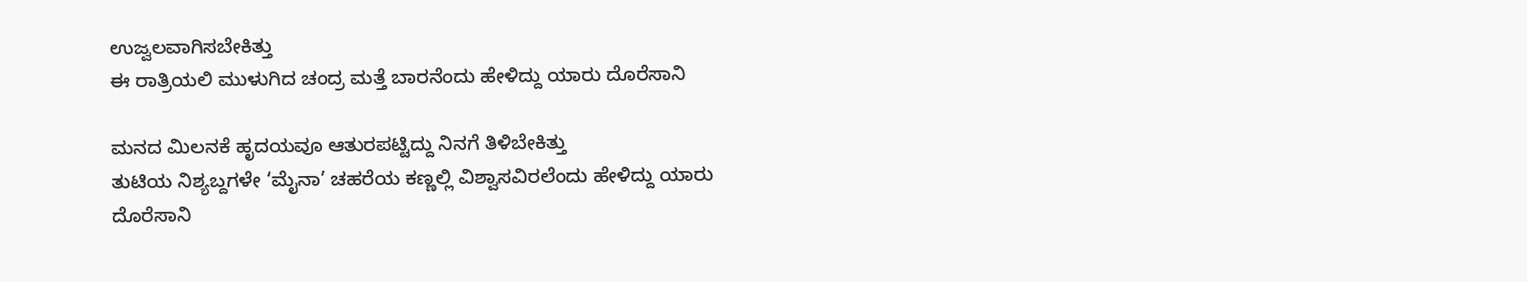ಉಜ್ವಲವಾಗಿಸಬೇಕಿತ್ತು
ಈ ರಾತ್ರಿಯಲಿ ಮುಳುಗಿದ ಚಂದ್ರ ಮತ್ತೆ ಬಾರನೆಂದು ಹೇಳಿದ್ದು ಯಾರು ದೊರೆಸಾನಿ

ಮನದ ಮಿಲನಕೆ ಹೃದಯವೂ ಆತುರಪಟ್ಟಿದ್ದು ನಿನಗೆ ತಿಳಿಬೇಕಿತ್ತು
ತುಟಿಯ ನಿಶ್ಯಬ್ದಗಳೇ ‘ಮೈನಾ’ ಚಹರೆಯ ಕಣ್ಣಲ್ಲಿ ವಿಶ್ವಾಸವಿರಲೆಂದು ಹೇಳಿದ್ದು ಯಾರು ದೊರೆಸಾನಿ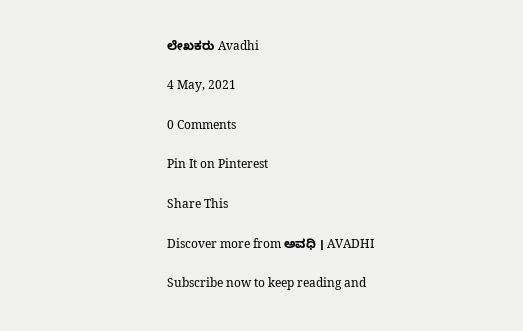ಲೇಖಕರು Avadhi

4 May, 2021

0 Comments

Pin It on Pinterest

Share This

Discover more from ಅವಧಿ । AVADHI

Subscribe now to keep reading and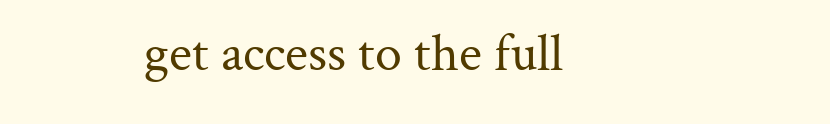get access to the full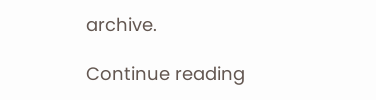archive.

Continue reading